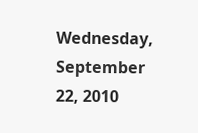Wednesday, September 22, 2010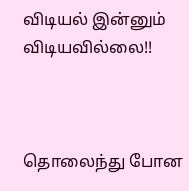விடியல் இன்னும் விடியவில்லை!!



தொலைந்து போன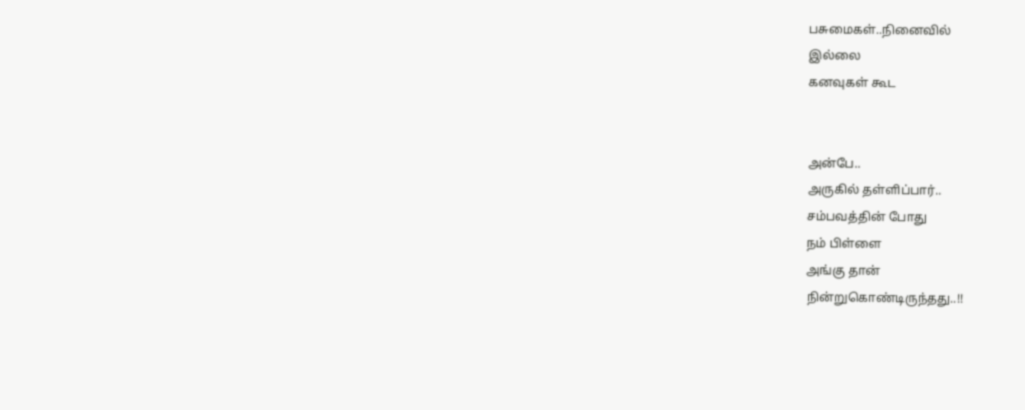பசுமைகள்..நினைவில்
இல்லை
கனவுகள் கூட


அன்பே..
அருகில் தள்ளிப்பார்..
சம்பவத்தின் போது
நம் பிள்ளை
அங்கு தான்
நின்றுகொண்டிருந்தது..!!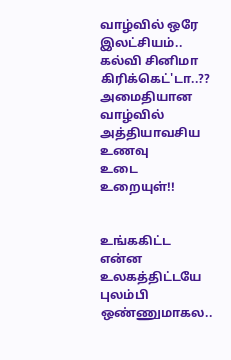வாழ்வில் ஒரே
இலட்சியம்..
கல்வி சினிமா கிரிக்கெட்'டா..??
அமைதியான வாழ்வில்
அத்தியாவசிய
உணவு
உடை
உறையுள்!!


உங்ககிட்ட என்ன
உலகத்திட்டயே
புலம்பி ஒண்ணுமாகல..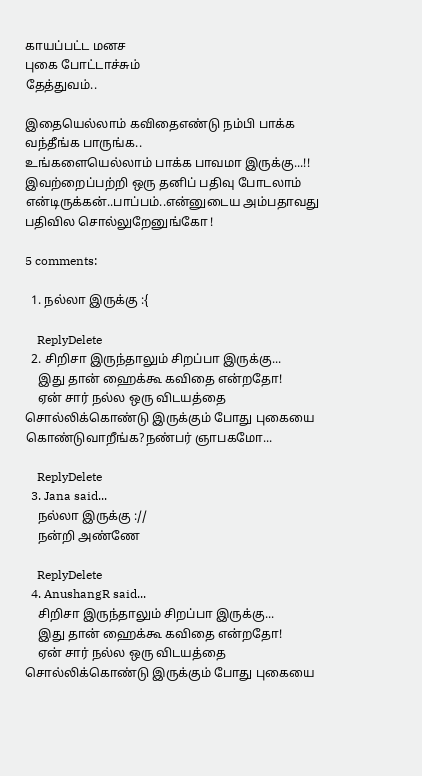காயப்பட்ட மனச
புகை போட்டாச்சும்
தேத்துவம்..

இதையெல்லாம் கவிதைஎண்டு நம்பி பாக்க வந்தீங்க பாருங்க..
உங்களையெல்லாம் பாக்க பாவமா இருக்கு...!!
இவற்றைப்பற்றி ஒரு தனிப் பதிவு போடலாம் என்டிருக்கன்..பாப்பம்..என்னுடைய அம்பதாவது பதிவில சொல்லுறேனுங்கோ !

5 comments:

  1. நல்லா இருக்கு :{

    ReplyDelete
  2. சிறிசா இருந்தாலும் சிறப்பா இருக்கு...
    இது தான் ஹைக்கூ கவிதை என்றதோ!
    ஏன் சார் நல்ல ஒரு விடயத்தை சொல்லிக்கொண்டு இருக்கும் போது புகையை கொண்டுவாறீங்க?நண்பர் ஞாபகமோ...

    ReplyDelete
  3. Jana said...
    நல்லா இருக்கு ://
    நன்றி அண்ணே

    ReplyDelete
  4. AnushangR said...
    சிறிசா இருந்தாலும் சிறப்பா இருக்கு...
    இது தான் ஹைக்கூ கவிதை என்றதோ!
    ஏன் சார் நல்ல ஒரு விடயத்தை சொல்லிக்கொண்டு இருக்கும் போது புகையை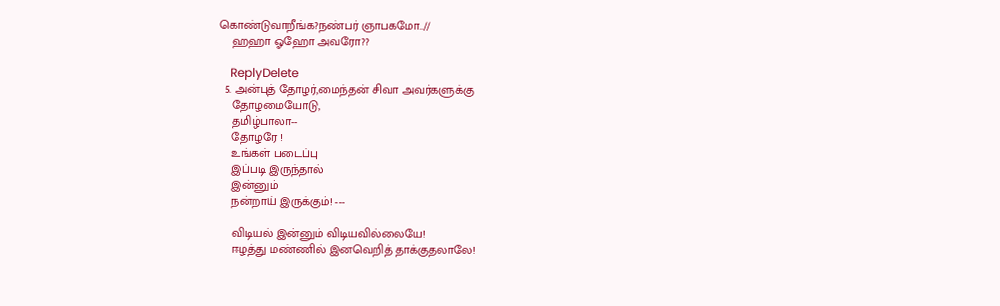கொண்டுவாறீங்க?நண்பர் ஞாபகமோ..//
    ஹஹா ஓஹோ அவரோ??

    ReplyDelete
  5. அன்புத் தோழர்,மைந்தன் சிவா அவர்களுக்கு
    தோழமையோடு,
    தமிழ்பாலா--
    தோழரே !
    உங்கள் படைப்பு
    இப்படி இருந்தால்
    இன்னும்
    நன்றாய் இருக்கும்! ---

    விடியல் இன்னும் விடியவில்லையே!
    ஈழத்து மண்ணில் இனவெறித் தாக்குதலாலே!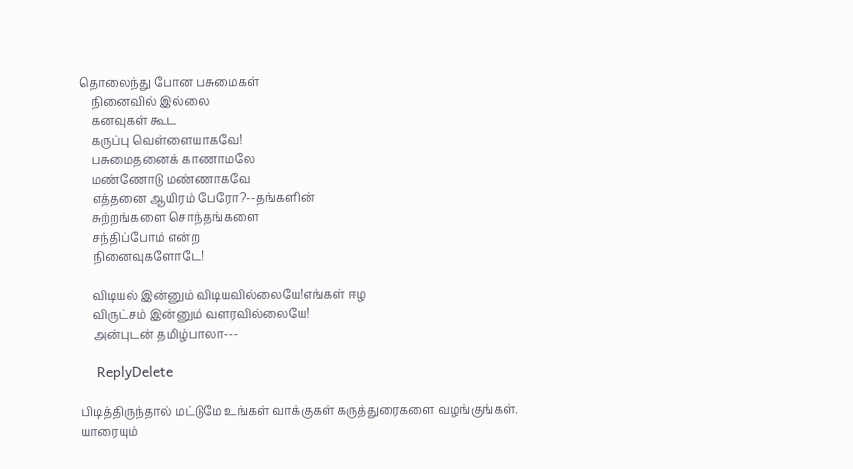தொலைந்து போன பசுமைகள்
    நினைவில் இல்லை
    கனவுகள் கூட
    கருப்பு வெள்ளையாகவே!
    பசுமைதனைக் காணாமலே
    மண்ணோடு மண்ணாகவே
    எத்தனை ஆயிரம் பேரோ?--தங்களின்
    சுற்றங்களை சொந்தங்களை
    சந்திப்போம் என்ற
    நினைவுகளோடே!

    விடியல் இன்னும் விடியவில்லையே!எங்கள் ஈழ
    விருட்சம் இன்னும் வளரவில்லையே!
    அன்புடன் தமிழ்பாலா---

    ReplyDelete

பிடித்திருந்தால் மட்டுமே உங்கள் வாக்குகள் கருத்துரைகளை வழங்குங்கள்.
யாரையும்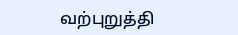வற்புறுத்தி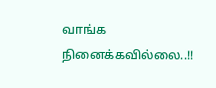வாங்க நினைக்கவில்லை..!!